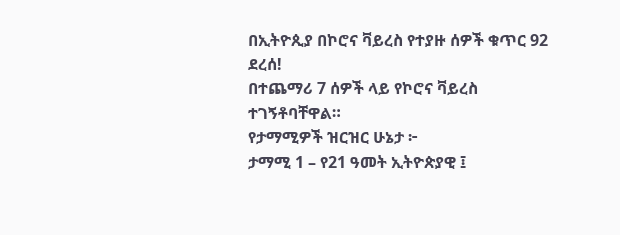በኢትዮጲያ በኮሮና ቫይረስ የተያዙ ሰዎች ቁጥር 92 ደረሰ!
በተጨማሪ 7 ሰዎች ላይ የኮሮና ቫይረስ ተገኝቶባቸዋል።
የታማሚዎች ዝርዝር ሁኔታ ፦
ታማሚ 1 – የ21 ዓመት ኢትዮጵያዊ ፤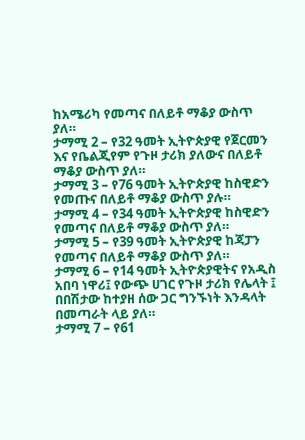ከአሜሪካ የመጣና በለይቶ ማቆያ ውስጥ ያለ።
ታማሚ 2 – የ32 ዓመት ኢትዮጵያዊ የጀርመን እና የቤልጂየም የጉዞ ታሪክ ያለውና በለይቶ ማቆያ ውስጥ ያለ።
ታማሚ 3 – የ76 ዓመት ኢትዮጵያዊ ከስዊድን የመጡና በለይቶ ማቆያ ውስጥ ያሉ።
ታማሚ 4 – የ34 ዓመት ኢትዮጵያዊ ከስዊድን የመጣና በለይቶ ማቆያ ውስጥ ያለ።
ታማሚ 5 – የ39 ዓመት ኢትዮጵያዊ ከጃፓን የመጣና በለይቶ ማቆያ ውስጥ ያለ።
ታማሚ 6 – የ14 ዓመት ኢትዮጵያዊትና የአዲስ አበባ ነዋሪ፤ የውጭ ሀገር የጉዞ ታሪክ የሌላት ፤ በበሽታው ከተያዘ ሰው ጋር ግንኙነት እንዳላት በመጣራት ላይ ያለ።
ታማሚ 7 – የ61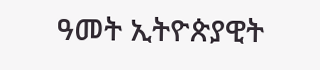ዓመት ኢትዮጵያዊት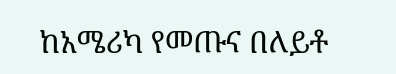ከአሜሪካ የመጡና በለይቶ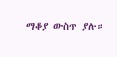ማቆያ ውስጥ ያሉ።